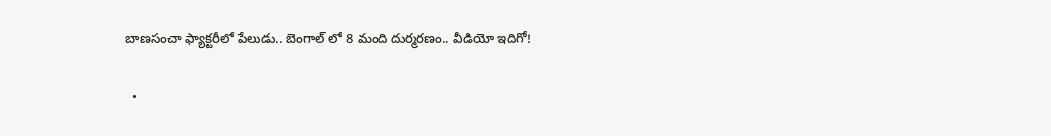బాణసంచా ఫ్యాక్టరీలో పేలుడు.. బెంగాల్ లో 8 మంది దుర్మరణం.. వీడియో ఇదిగో!

  •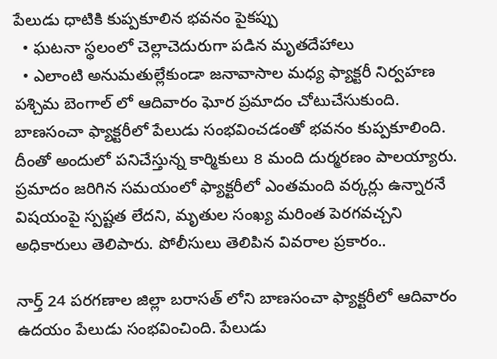పేలుడు ధాటికి కుప్పకూలిన భవనం పైకప్పు
  • ఘటనా స్థలంలో చెల్లాచెదురుగా పడిన మృతదేహాలు
  • ఎలాంటి అనుమతుల్లేకుండా జనావాసాల మధ్య ఫ్యాక్టరీ నిర్వహణ
పశ్చిమ బెంగాల్ లో ఆదివారం ఘోర ప్రమాదం చోటుచేసుకుంది. బాణసంచా ఫ్యాక్టరీలో పేలుడు సంభవించడంతో భవనం కుప్పకూలింది. దీంతో అందులో పనిచేస్తున్న కార్మికులు 8 మంది దుర్మరణం పాలయ్యారు. ప్రమాదం జరిగిన సమయంలో ఫ్యాక్టరీలో ఎంతమంది వర్కర్లు ఉన్నారనే విషయంపై స్పష్టత లేదని, మృతుల సంఖ్య మరింత పెరగవచ్చని అధికారులు తెలిపారు. పోలీసులు తెలిపిన వివరాల ప్రకారం..

నార్త్ 24 పరగణాల జిల్లా బరాసత్ లోని బాణసంచా ఫ్యాక్టరీలో ఆదివారం ఉదయం పేలుడు సంభవించింది. పేలుడు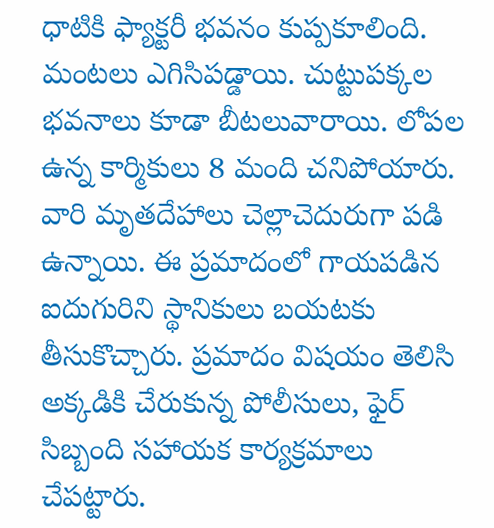ధాటికి ఫ్యాక్టరీ భవనం కుప్పకూలింది. మంటలు ఎగిసిపడ్డాయి. చుట్టుపక్కల భవనాలు కూడా బీటలువారాయి. లోపల ఉన్న కార్మికులు 8 మంది చనిపోయారు. వారి మృతదేహాలు చెల్లాచెదురుగా పడి ఉన్నాయి. ఈ ప్రమాదంలో గాయపడిన ఐదుగురిని స్థానికులు బయటకు తీసుకొచ్చారు. ప్రమాదం విషయం తెలిసి అక్కడికి చేరుకున్న పోలీసులు, ఫైర్ సిబ్బంది సహాయక కార్యక్రమాలు చేపట్టారు.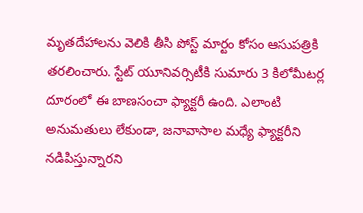మృతదేహాలను వెలికి తీసి పోస్ట్ మార్టం కోసం ఆసుపత్రికి తరలించారు. స్టేట్ యూనివర్సిటీకి సుమారు 3 కిలోమీటర్ల దూరంలో ఈ బాణసంచా ఫ్యాక్టరీ ఉంది. ఎలాంటి అనుమతులు లేకుండా, జనావాసాల మధ్యే ఫ్యాక్టరీని నడిపిస్తున్నారని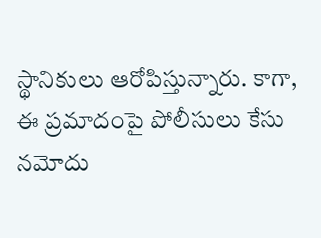స్థానికులు ఆరోపిస్తున్నారు. కాగా, ఈ ప్రమాదంపై పోలీసులు కేసు నమోదు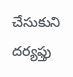చేసుకుని దర్యఫ్తు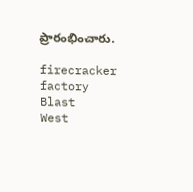ప్రారంభించారు.

firecracker factory
Blast
West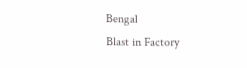Bengal
Blast in Factory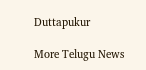Duttapukur

More Telugu News